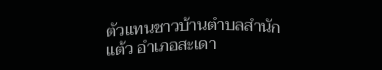ตัวแทนชาวบ้านตำบลสำนักแต้ว อำเภอสะเดา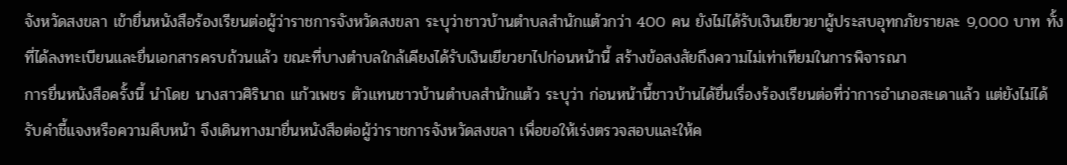จังหวัดสงขลา เข้ายื่นหนังสือร้องเรียนต่อผู้ว่าราชการจังหวัดสงขลา ระบุว่าชาวบ้านตำบลสำนักแต้วกว่า 400 คน ยังไม่ได้รับเงินเยียวยาผู้ประสบอุทกภัยรายละ 9,000 บาท ทั้งที่ได้ลงทะเบียนและยื่นเอกสารครบถ้วนแล้ว ขณะที่บางตำบลใกล้เคียงได้รับเงินเยียวยาไปก่อนหน้านี้ สร้างข้อสงสัยถึงความไม่เท่าเทียมในการพิจารณา
การยื่นหนังสือครั้งนี้ นำโดย นางสาวศิรินาถ แก้วเพชร ตัวแทนชาวบ้านตำบลสำนักแต้ว ระบุว่า ก่อนหน้านี้ชาวบ้านได้ยื่นเรื่องร้องเรียนต่อที่ว่าการอำเภอสะเดาแล้ว แต่ยังไม่ได้รับคำชี้แจงหรือความคืบหน้า จึงเดินทางมายื่นหนังสือต่อผู้ว่าราชการจังหวัดสงขลา เพื่อขอให้เร่งตรวจสอบและให้ค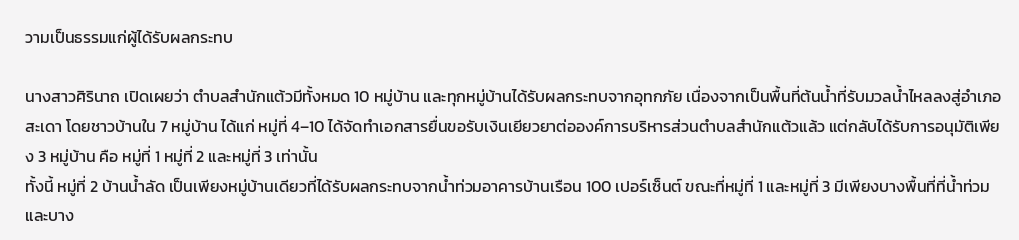วามเป็นธรรมแก่ผู้ได้รับผลกระทบ

นางสาวศิรินาถ เปิดเผยว่า ตำบลสำนักแต้วมีทั้งหมด 10 หมู่บ้าน และทุกหมู่บ้านได้รับผลกระทบจากอุทกภัย เนื่องจากเป็นพื้นที่ต้นน้ำที่รับมวลน้ำไหลลงสู่อำเภอสะเดา โดยชาวบ้านใน 7 หมู่บ้าน ได้แก่ หมู่ที่ 4–10 ได้จัดทำเอกสารยื่นขอรับเงินเยียวยาต่อองค์การบริหารส่วนตำบลสำนักแต้วแล้ว แต่กลับได้รับการอนุมัติเพียง 3 หมู่บ้าน คือ หมู่ที่ 1 หมู่ที่ 2 และหมู่ที่ 3 เท่านั้น
ทั้งนี้ หมู่ที่ 2 บ้านน้ำลัด เป็นเพียงหมู่บ้านเดียวที่ได้รับผลกระทบจากน้ำท่วมอาคารบ้านเรือน 100 เปอร์เซ็นต์ ขณะที่หมู่ที่ 1 และหมู่ที่ 3 มีเพียงบางพื้นที่ที่น้ำท่วม และบาง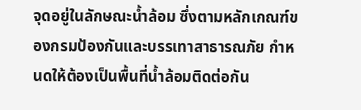จุดอยู่ในลักษณะน้ำล้อม ซึ่งตามหลักเกณฑ์ของกรมป้องกันและบรรเทาสาธารณภัย กำหนดให้ต้องเป็นพื้นที่น้ำล้อมติดต่อกัน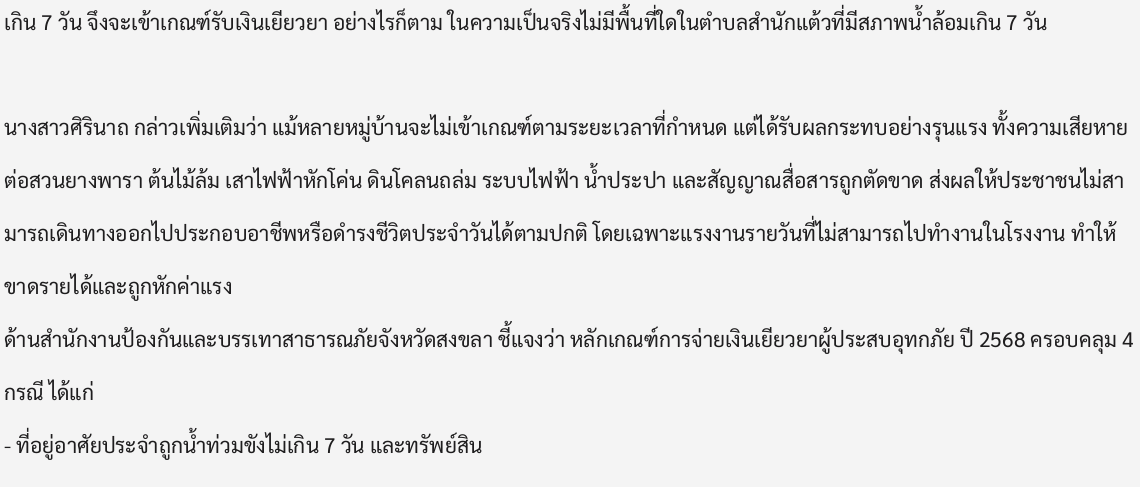เกิน 7 วัน จึงจะเข้าเกณฑ์รับเงินเยียวยา อย่างไรก็ตาม ในความเป็นจริงไม่มีพื้นที่ใดในตำบลสำนักแต้วที่มีสภาพน้ำล้อมเกิน 7 วัน

นางสาวศิรินาถ กล่าวเพิ่มเติมว่า แม้หลายหมู่บ้านจะไม่เข้าเกณฑ์ตามระยะเวลาที่กำหนด แต่ได้รับผลกระทบอย่างรุนแรง ทั้งความเสียหายต่อสวนยางพารา ต้นไม้ล้ม เสาไฟฟ้าหักโค่น ดินโคลนถล่ม ระบบไฟฟ้า น้ำประปา และสัญญาณสื่อสารถูกตัดขาด ส่งผลให้ประชาชนไม่สามารถเดินทางออกไปประกอบอาชีพหรือดำรงชีวิตประจำวันได้ตามปกติ โดยเฉพาะแรงงานรายวันที่ไม่สามารถไปทำงานในโรงงาน ทำให้ขาดรายได้และถูกหักค่าแรง
ด้านสำนักงานป้องกันและบรรเทาสาธารณภัยจังหวัดสงขลา ชี้แจงว่า หลักเกณฑ์การจ่ายเงินเยียวยาผู้ประสบอุทกภัย ปี 2568 ครอบคลุม 4 กรณี ได้แก่
- ที่อยู่อาศัยประจำถูกน้ำท่วมขังไม่เกิน 7 วัน และทรัพย์สิน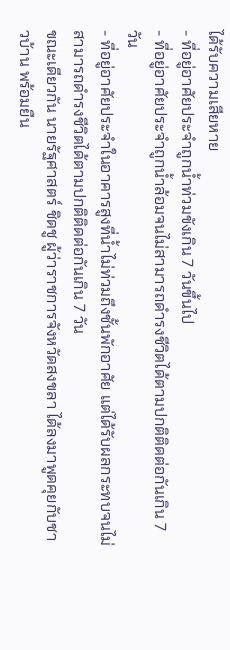ได้รับความเสียหาย
- ที่อยู่อาศัยประจำถูกน้ำท่วมขังเกิน 7 วันขึ้นไป
- ที่อยู่อาศัยประจำถูกน้ำล้อมจนไม่สามารถดำรงชีวิตได้ตามปกติติดต่อกันเกิน 7 วัน
- ที่อยู่อาศัยประจำในอาคารสูงที่น้ำไม่ท่วมถึงชั้นพักอาศัย แต่ได้รับผลกระทบจนไม่สามารถดำรงชีวิตได้ตามปกติติดต่อกันเกิน 7 วัน
ขณะเดียวกัน นายรัฐศาสตร์ ชิดชู ผู้ว่าราชการจังหวัดสงขลา ได้ลงมาพูดคุยกับชาวบ้าน พร้อมยืน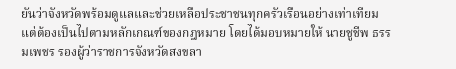ยันว่าจังหวัดพร้อมดูแลและช่วยเหลือประชาชนทุกครัวเรือนอย่างเท่าเทียม แต่ต้องเป็นไปตามหลักเกณฑ์ของกฎหมาย โดยได้มอบหมายให้ นายชูชีพ ธรรมเพชร รองผู้ว่าราชการจังหวัดสงขลา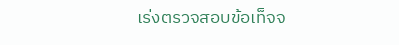เร่งตรวจสอบข้อเท็จจ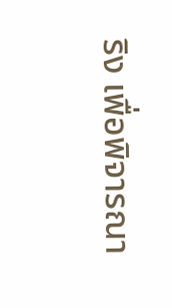ริง เพื่อพิจารณา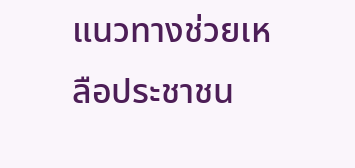แนวทางช่วยเหลือประชาชน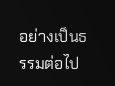อย่างเป็นธรรมต่อไป